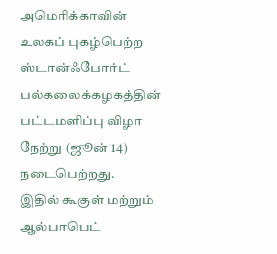அமெரிக்காவின் உலகப் புகழ்பெற்ற ஸ்டான்ஃபோர்ட் பல்கலைக்கழகத்தின் பட்டமளிப்பு விழா நேற்று (ஜூன் 14) நடைபெற்றது.
இதில் கூகுள் மற்றும் ஆல்பாபெட்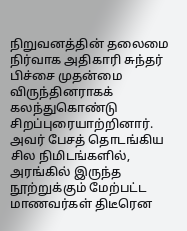நிறுவனத்தின் தலைமை நிர்வாக அதிகாரி சுந்தர் பிச்சை முதன்மை விருந்தினராகக் கலந்துகொண்டு சிறப்புரையாற்றினார்.
அவர் பேசத் தொடங்கிய சில நிமிடங்களில், அரங்கில் இருந்த நூற்றுக்கும் மேற்பட்ட மாணவர்கள் திடீரென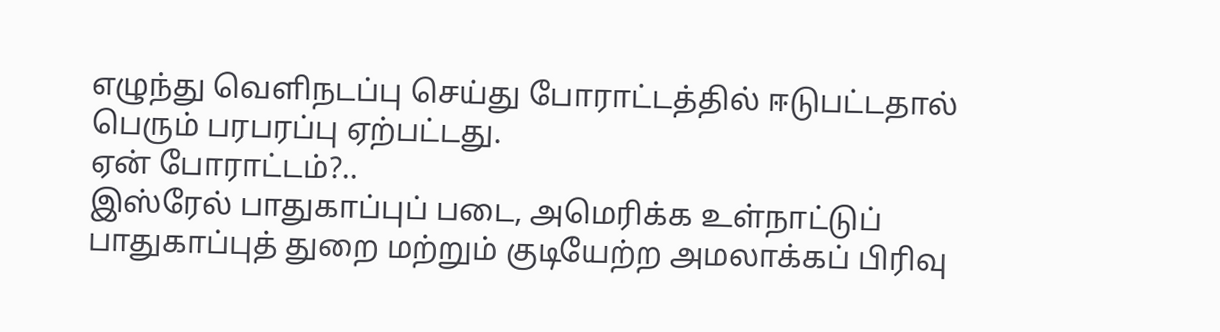எழுந்து வெளிநடப்பு செய்து போராட்டத்தில் ஈடுபட்டதால் பெரும் பரபரப்பு ஏற்பட்டது.
ஏன் போராட்டம்?..
இஸ்ரேல் பாதுகாப்புப் படை, அமெரிக்க உள்நாட்டுப் பாதுகாப்புத் துறை மற்றும் குடியேற்ற அமலாக்கப் பிரிவு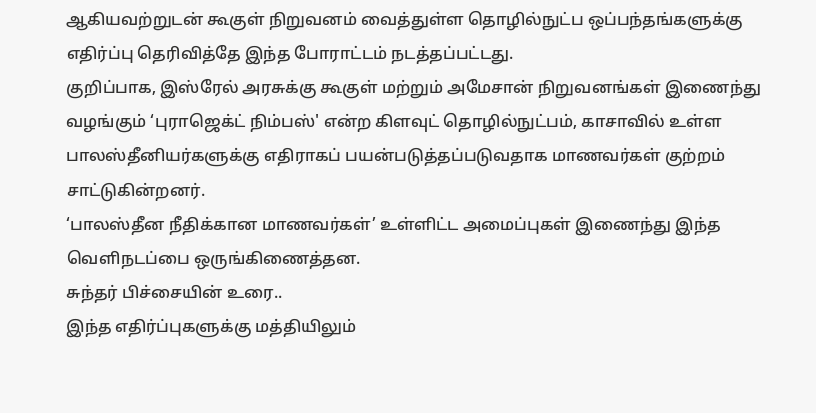ஆகியவற்றுடன் கூகுள் நிறுவனம் வைத்துள்ள தொழில்நுட்ப ஒப்பந்தங்களுக்கு எதிர்ப்பு தெரிவித்தே இந்த போராட்டம் நடத்தப்பட்டது.
குறிப்பாக, இஸ்ரேல் அரசுக்கு கூகுள் மற்றும் அமேசான் நிறுவனங்கள் இணைந்து வழங்கும் ‘புராஜெக்ட் நிம்பஸ்' என்ற கிளவுட் தொழில்நுட்பம், காசாவில் உள்ள பாலஸ்தீனியர்களுக்கு எதிராகப் பயன்படுத்தப்படுவதாக மாணவர்கள் குற்றம் சாட்டுகின்றனர்.
‘பாலஸ்தீன நீதிக்கான மாணவர்கள்’ உள்ளிட்ட அமைப்புகள் இணைந்து இந்த வெளிநடப்பை ஒருங்கிணைத்தன.
சுந்தர் பிச்சையின் உரை..
இந்த எதிர்ப்புகளுக்கு மத்தியிலும்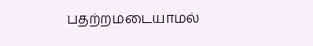பதற்றமடையாமல்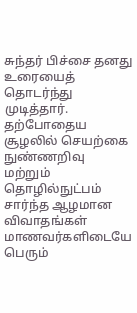சுந்தர் பிச்சை தனது உரையைத் தொடர்ந்து முடித்தார்.
தற்போதைய சூழலில் செயற்கை நுண்ணறிவு மற்றும் தொழில்நுட்பம் சார்ந்த ஆழமான விவாதங்கள் மாணவர்களிடையே பெரும்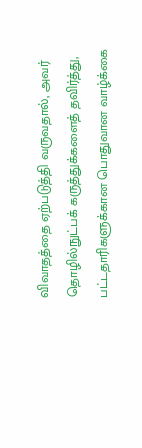விவாதத்தை ஏற்படுத்தி வருவதால், அவர் தொழில்நுட்பக் கருத்துக்களைத் தவிர்த்து, பட்டதாரிகளுக்கான பொதுவான வாழ்க்கை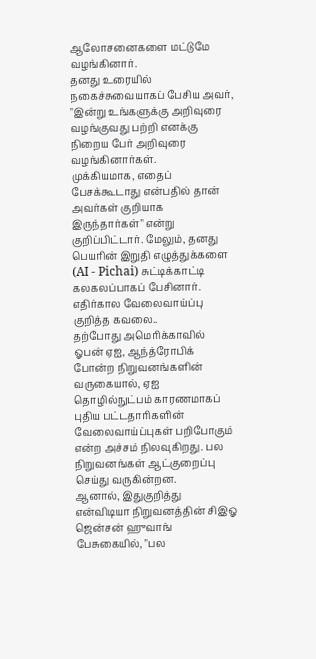ஆலோசனைகளை மட்டுமே வழங்கினார்.
தனது உரையில் நகைச்சுவையாகப் பேசிய அவர், "இன்று உங்களுக்கு அறிவுரை வழங்குவது பற்றி எனக்கு நிறைய பேர் அறிவுரை வழங்கினார்கள்.
முக்கியமாக, எதைப் பேசக்கூடாது என்பதில் தான் அவர்கள் குறியாக இருந்தார்கள்" என்று குறிப்பிட்டார். மேலும், தனது பெயரின் இறுதி எழுத்துக்களை (AI - Pichai) சுட்டிக்காட்டி கலகலப்பாகப் பேசினார்.
எதிர்கால வேலைவாய்ப்பு குறித்த கவலை..
தற்போது அமெரிக்காவில் ஓபன் ஏஐ, ஆந்த்ரோபிக் போன்ற நிறுவனங்களின் வருகையால், ஏஐ தொழில்நுட்பம் காரணமாகப் புதிய பட்டதாரிகளின் வேலைவாய்ப்புகள் பறிபோகும் என்ற அச்சம் நிலவுகிறது. பல நிறுவனங்கள் ஆட்குறைப்பு செய்து வருகின்றன.
ஆனால், இதுகுறித்து என்விடியா நிறுவனத்தின் சிஇஓ ஜென்சன் ஹுவாங் பேசுகையில், "பல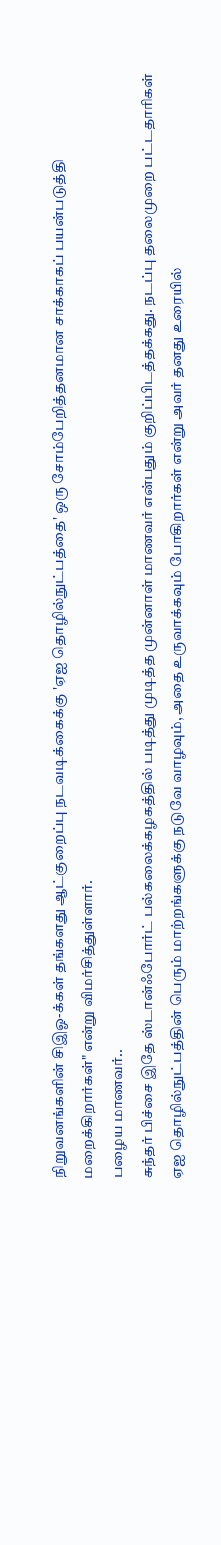நிறுவனங்களின் சிஇஓ-க்கள் தங்களது ஆட்குறைப்பு நடவடிக்கைக்கு 'ஏஐ தொழில்நுட்பத்தை' ஒரு சோம்பேறித்தனமான சாக்காகப் பயன்படுத்தி மறைக்கிறார்கள்" என்று விமர்சித்துள்ளார்.
பழைய மாணவர்..
சுந்தர் பிச்சை இதே ஸ்டான்ஃபோர்ட் பல்கலைக்கழகத்தில் படித்து முடித்த முன்னாள் மாணவர் என்பதும் குறிப்பிடத்தக்கது. நடப்பு தலைமுறை பட்டதாரிகள் ஏஐ தொழில்நுட்பத்தின் பெரும் மாற்றங்களுக்கு நடுவே வாழவும், அதை உருவாக்கவும் போகிறார்கள் என்று அவர் தனது உரையில்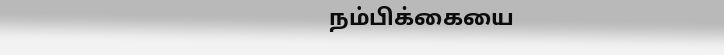நம்பிக்கையை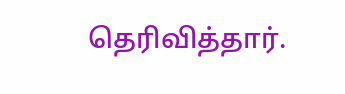தெரிவித்தார்.